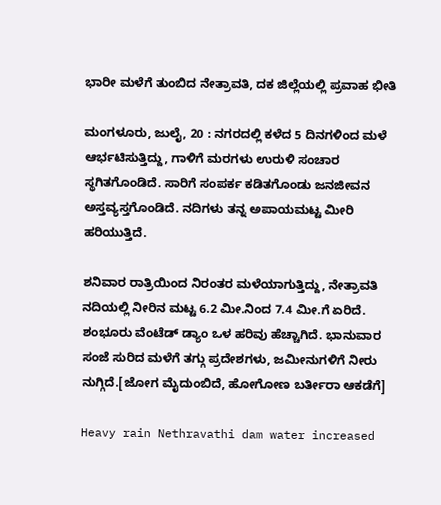ಭಾರೀ ಮಳೆಗೆ ತುಂಬಿದ ನೇತ್ರಾವತಿ, ದಕ ಜಿಲ್ಲೆಯಲ್ಲಿ ಪ್ರವಾಹ ಭೀತಿ

ಮಂಗಳೂರು, ಜುಲೈ, 20 : ನಗರದಲ್ಲಿ ಕಳೆದ 5 ದಿನಗಳಿಂದ ಮಳೆ ಆರ್ಭಟಿಸುತ್ತಿದ್ದು, ಗಾಳಿಗೆ ಮರಗಳು ಉರುಳಿ ಸಂಚಾರ ಸ್ಥಗಿತಗೊಂಡಿದೆ. ಸಾರಿಗೆ ಸಂಪರ್ಕ ಕಡಿತಗೊಂಡು ಜನಜೀವನ ಅಸ್ತವ್ಯಸ್ತಗೊಂಡಿದೆ. ನದಿಗಳು ತನ್ನ ಅಪಾಯಮಟ್ಟ ಮೀರಿ ಹರಿಯುತ್ತಿದೆ.

ಶನಿವಾರ ರಾತ್ರಿಯಿಂದ ನಿರಂತರ ಮಳೆಯಾಗುತ್ತಿದ್ದು, ನೇತ್ರಾವತಿ ನದಿಯಲ್ಲಿ ನೀರಿನ ಮಟ್ಟ 6.2 ಮೀ.ನಿಂದ 7.4 ಮೀ.ಗೆ ಏರಿದೆ. ಶಂಭೂರು ವೆಂಟೆಡ್ ಡ್ಯಾಂ ಒಳ ಹರಿವು ಹೆಚ್ಚಾಗಿದೆ. ಭಾನುವಾರ ಸಂಜೆ ಸುರಿದ ಮಳೆಗೆ ತಗ್ಗು ಪ್ರದೇಶಗಳು, ಜಮೀನುಗಳಿಗೆ ನೀರು ನುಗ್ಗಿದೆ.[ಜೋಗ ಮೈದುಂಬಿದೆ, ಹೋಗೋಣ ಬರ್ತೀರಾ ಆಕಡೆಗೆ]

Heavy rain Nethravathi dam water increased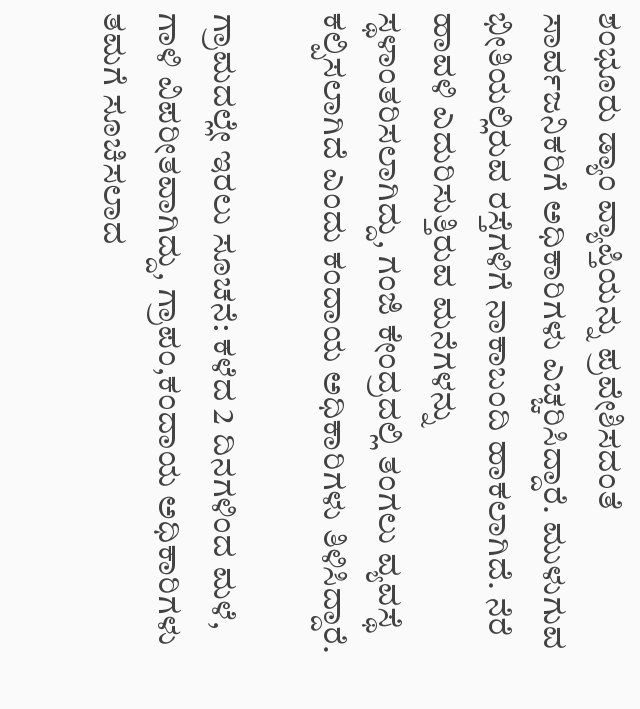ಶಂಭೂರು ಡ್ಯಾಂ ವ್ಯಾಪ್ತಿಯನ್ನು ಪ್ರವೇಶಿಸದಂತೆ ಸಾರ್ವಜನಿಕರಿಗೆ ಅಧಿಕಾರಿಗಳು ಎಚ್ಚರಿಸಿದ್ದಾರೆ. ಮುಳುಗುವ ಭೀತಿಯಲ್ಲಿರುವ ರಸ್ತೆಗಳಿಗೆ ನಾಕಾಬಂದಿ ಹಾಕಲಾಗಿದೆ. ನೆರೆ ಹಾವಳಿ ಎದುರಿಸುತ್ತಿರುವ ಮನೆಗಳನ್ನು ಸ್ಥಳಾಂತರಿಸಲಾಗಿದ್ದು, ಗಂಜಿ ಕೇಂದ್ರದಲ್ಲಿ ತಂಗಲು ವ್ಯವಸ್ಥೆ ಕಲ್ಪಿಸಲಾಗಿದೆ ಎಂದು ಕಂದಾಯ ಅಧಿಕಾರಿಗಳು ತಿಳಿಸಿದ್ದಾರೆ.

ಗ್ರಾಮದಲ್ಲೇ ಇರಲು ಸೂಚನೆ: ಕಳೆದ 2 ದಿನಗಳಿಂದ ಮಳೆ, ಗಾಳಿ ವಿಪರೀತವಾಗಿದ್ದು, ಗ್ರಾಪಂ,ಕಂದಾಯ ಅಧಿಕಾರಿಗಳು ತಮಗೆ ಸೂಚಿಸಲಾದ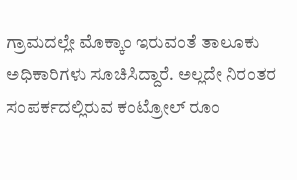ಗ್ರಾಮದಲ್ಲೇ ಮೊಕ್ಕಾಂ ಇರುವಂತೆ ತಾಲೂಕು ಅಧಿಕಾರಿಗಳು ಸೂಚಿಸಿದ್ದಾರೆ. ಅಲ್ಲದೇ ನಿರಂತರ ಸಂಪರ್ಕದಲ್ಲಿರುವ ಕಂಟ್ರೋಲ್ ರೂಂ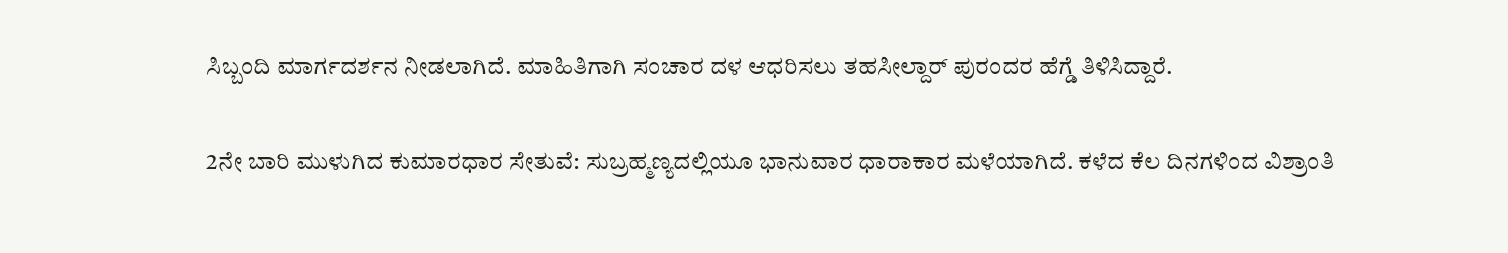ಸಿಬ್ಬಂದಿ ಮಾರ್ಗದರ್ಶನ ನೀಡಲಾಗಿದೆ. ಮಾಹಿತಿಗಾಗಿ ಸಂಚಾರ ದಳ ಆಧರಿಸಲು ತಹಸೀಲ್ದಾರ್ ಪುರಂದರ ಹೆಗ್ಡೆ ತಿಳಿಸಿದ್ದಾರೆ.

2ನೇ ಬಾರಿ ಮುಳುಗಿದ ಕುಮಾರಧಾರ ಸೇತುವೆ: ಸುಬ್ರಹ್ಮಣ್ಯದಲ್ಲಿಯೂ ಭಾನುವಾರ ಧಾರಾಕಾರ ಮಳೆಯಾಗಿದೆ. ಕಳೆದ ಕೆಲ ದಿನಗಳಿಂದ ವಿಶ್ರಾಂತಿ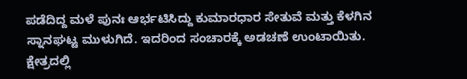ಪಡೆದಿದ್ದ ಮಳೆ ಪುನಃ ಆರ್ಭಟಿಸಿದ್ದು ಕುಮಾರಧಾರ ಸೇತುವೆ ಮತ್ತು ಕೆಳಗಿನ ಸ್ನಾನಘಟ್ಟ ಮುಳುಗಿದೆ. ಇದರಿಂದ ಸಂಚಾರಕ್ಕೆ ಅಡಚಣೆ ಉಂಟಾಯಿತು. ಕ್ಷೇತ್ರದಲ್ಲಿ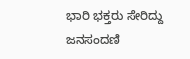ಭಾರಿ ಭಕ್ತರು ಸೇರಿದ್ದು ಜನಸಂದಣಿ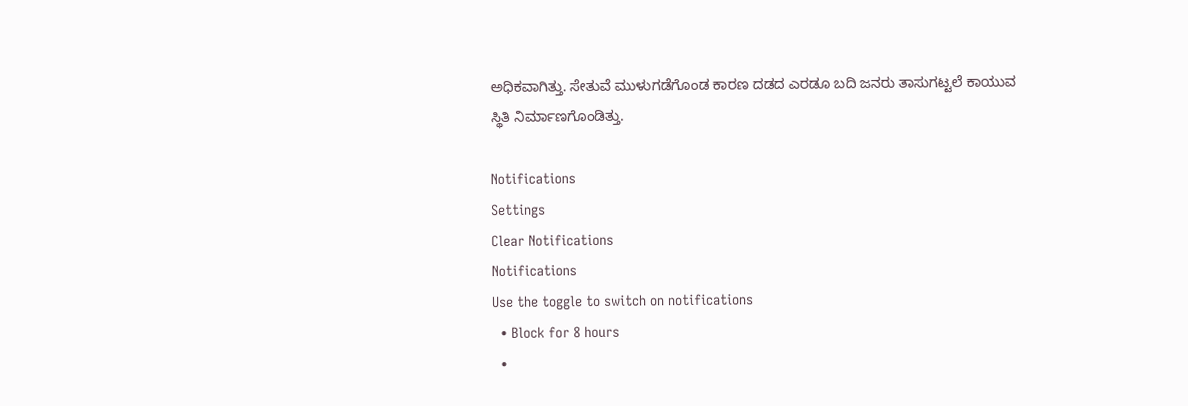ಅಧಿಕವಾಗಿತ್ತು. ಸೇತುವೆ ಮುಳುಗಡೆಗೊಂಡ ಕಾರಣ ದಡದ ಎರಡೂ ಬದಿ ಜನರು ತಾಸುಗಟ್ಟಲೆ ಕಾಯುವ ಸ್ಥಿತಿ ನಿರ್ಮಾಣಗೊಂಡಿತ್ತು.

Notifications
Settings
Clear Notifications
Notifications
Use the toggle to switch on notifications
  • Block for 8 hours
  •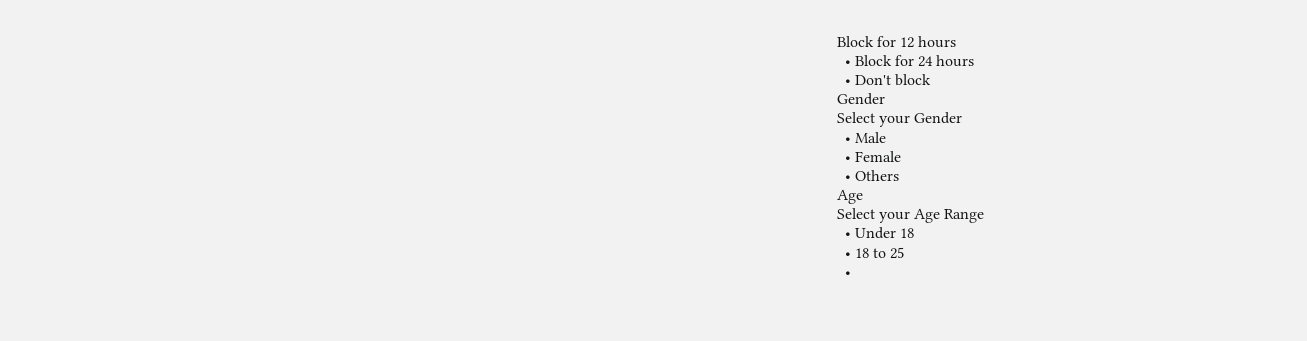Block for 12 hours
  • Block for 24 hours
  • Don't block
Gender
Select your Gender
  • Male
  • Female
  • Others
Age
Select your Age Range
  • Under 18
  • 18 to 25
  •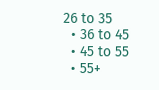26 to 35
  • 36 to 45
  • 45 to 55
  • 55+